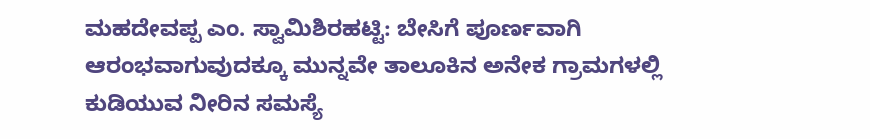ಮಹದೇವಪ್ಪ ಎಂ. ಸ್ವಾಮಿಶಿರಹಟ್ಟಿ: ಬೇಸಿಗೆ ಪೂರ್ಣವಾಗಿ ಆರಂಭವಾಗುವುದಕ್ಕೂ ಮುನ್ನವೇ ತಾಲೂಕಿನ ಅನೇಕ ಗ್ರಾಮಗಳಲ್ಲಿ ಕುಡಿಯುವ ನೀರಿನ ಸಮಸ್ಯೆ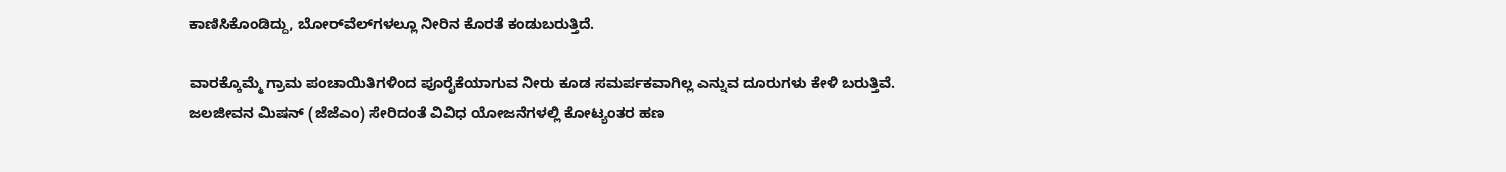ಕಾಣಿಸಿಕೊಂಡಿದ್ದು, ಬೋರ್‌ವೆಲ್‌ಗಳಲ್ಲೂ ನೀರಿನ ಕೊರತೆ ಕಂಡುಬರುತ್ತಿದೆ.

ವಾರಕ್ಕೊಮ್ಮೆ ಗ್ರಾಮ ಪಂಚಾಯಿತಿಗಳಿಂದ ಪೂರೈಕೆಯಾಗುವ ನೀರು ಕೂಡ ಸಮರ್ಪಕವಾಗಿಲ್ಲ ಎನ್ನುವ ದೂರುಗಳು ಕೇಳಿ ಬರುತ್ತಿವೆ. ಜಲಜೀವನ ಮಿಷನ್ (ಜೆಜೆಎಂ) ಸೇರಿದಂತೆ ವಿವಿಧ ಯೋಜನೆಗಳಲ್ಲಿ ಕೋಟ್ಯಂತರ ಹಣ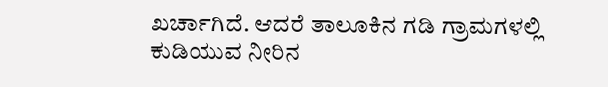ಖರ್ಚಾಗಿದೆ. ಆದರೆ ತಾಲೂಕಿನ ಗಡಿ ಗ್ರಾಮಗಳಲ್ಲಿ ಕುಡಿಯುವ ನೀರಿನ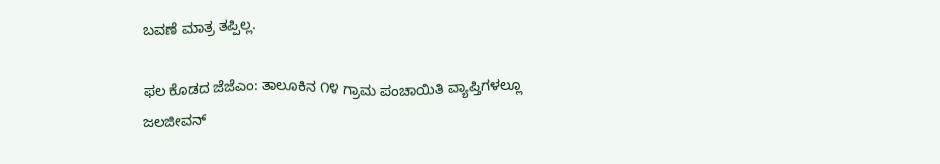ಬವಣೆ ಮಾತ್ರ ತಪ್ಪಿಲ್ಲ.

ಫಲ ಕೊಡದ ಜೆಜೆಎಂ: ತಾಲೂಕಿನ ೧೪ ಗ್ರಾಮ ಪಂಚಾಯಿತಿ ವ್ಯಾಪ್ತಿಗಳಲ್ಲೂ ಜಲಜೀವನ್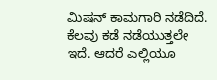ಮಿಷನ್ ಕಾಮಗಾರಿ ನಡೆದಿದೆ. ಕೆಲವು ಕಡೆ ನಡೆಯುತ್ತಲೇ ಇದೆ. ಆದರೆ ಎಲ್ಲಿಯೂ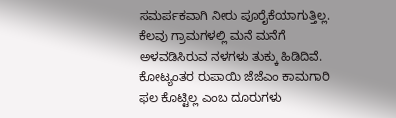ಸಮರ್ಪಕವಾಗಿ ನೀರು ಪೂರೈಕೆಯಾಗುತ್ತಿಲ್ಲ. ಕೆಲವು ಗ್ರಾಮಗಳಲ್ಲಿ ಮನೆ ಮನೆಗೆ ಅಳವಡಿಸಿರುವ ನಳಗಳು ತುಕ್ಕು ಹಿಡಿದಿವೆ. ಕೋಟ್ಯಂತರ ರುಪಾಯಿ ಜೆಜೆಎಂ ಕಾಮಗಾರಿ ಫಲ ಕೊಟ್ಟಿಲ್ಲ ಎಂಬ ದೂರುಗಳು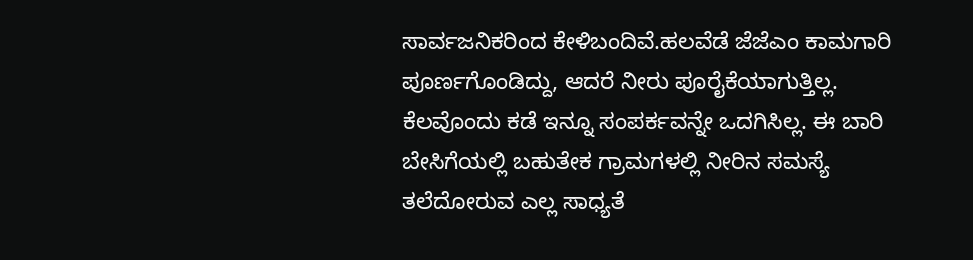ಸಾರ್ವಜನಿಕರಿಂದ ಕೇಳಿಬಂದಿವೆ.ಹಲವೆಡೆ ಜೆಜೆಎಂ ಕಾಮಗಾರಿ ಪೂರ್ಣಗೊಂಡಿದ್ದು, ಆದರೆ ನೀರು ಪೂರೈಕೆಯಾಗುತ್ತಿಲ್ಲ. ಕೆಲವೊಂದು ಕಡೆ ಇನ್ನೂ ಸಂಪರ್ಕವನ್ನೇ ಒದಗಿಸಿಲ್ಲ. ಈ ಬಾರಿ ಬೇಸಿಗೆಯಲ್ಲಿ ಬಹುತೇಕ ಗ್ರಾಮಗಳಲ್ಲಿ ನೀರಿನ ಸಮಸ್ಯೆ ತಲೆದೋರುವ ಎಲ್ಲ ಸಾಧ್ಯತೆ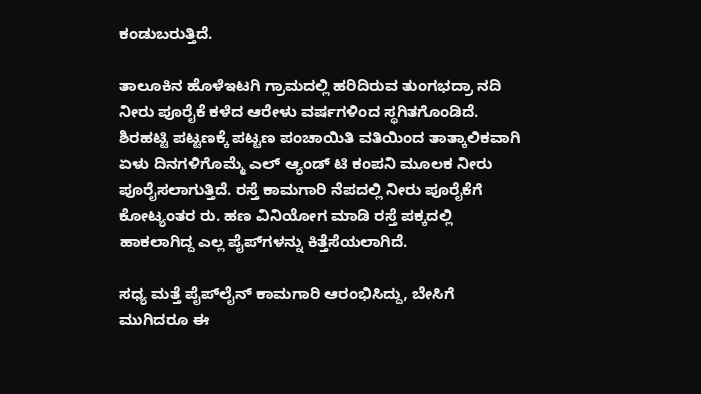ಕಂಡುಬರುತ್ತಿದೆ.

ತಾಲೂಕಿನ ಹೊಳೆಇಟಗಿ ಗ್ರಾಮದಲ್ಲಿ ಹರಿದಿರುವ ತುಂಗಭದ್ರಾ ನದಿ ನೀರು ಪೂರೈಕೆ ಕಳೆದ ಆರೇಳು ವರ್ಷಗಳಿಂದ ಸ್ಥಗಿತಗೊಂಡಿದೆ. ಶಿರಹಟ್ಟಿ ಪಟ್ಟಣಕ್ಕೆ ಪಟ್ಟಣ ಪಂಚಾಯಿತಿ ವತಿಯಿಂದ ತಾತ್ಕಾಲಿಕವಾಗಿ ಏಳು ದಿನಗಳಿಗೊಮ್ಮೆ ಎಲ್‌ ಆ್ಯಂಡ್‌ ಟಿ ಕಂಪನಿ ಮೂಲಕ ನೀರು ಪೂರೈಸಲಾಗುತ್ತಿದೆ. ರಸ್ತೆ ಕಾಮಗಾರಿ ನೆಪದಲ್ಲಿ ನೀರು ಪೂರೈಕೆಗೆ ಕೋಟ್ಯಂತರ ರು. ಹಣ ವಿನಿಯೋಗ ಮಾಡಿ ರಸ್ತೆ ಪಕ್ಕದಲ್ಲಿ ಹಾಕಲಾಗಿದ್ದ ಎಲ್ಲ ಪೈಪ್‌ಗಳನ್ನು ಕಿತ್ತೆಸೆಯಲಾಗಿದೆ.

ಸಧ್ಯ ಮತ್ತೆ ಪೈಪ್‌ಲೈನ್ ಕಾಮಗಾರಿ ಆರಂಭಿಸಿದ್ದು, ಬೇಸಿಗೆ ಮುಗಿದರೂ ಈ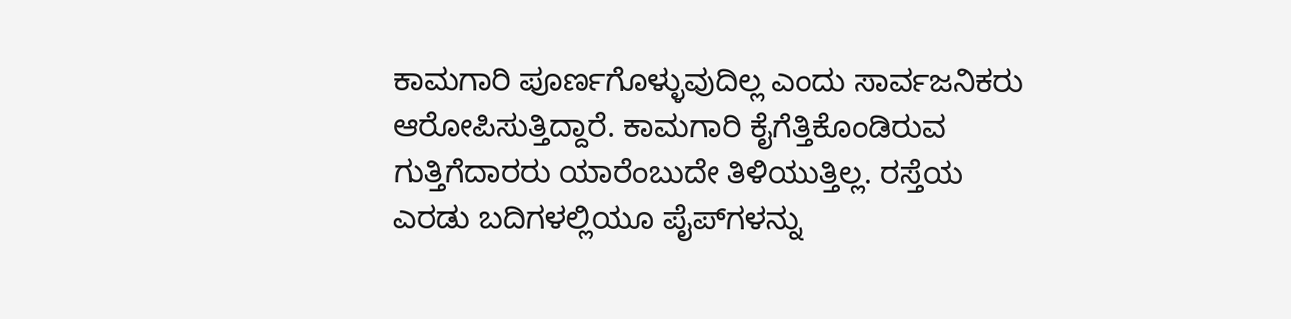ಕಾಮಗಾರಿ ಪೂರ್ಣಗೊಳ್ಳುವುದಿಲ್ಲ ಎಂದು ಸಾರ್ವಜನಿಕರು ಆರೋಪಿಸುತ್ತಿದ್ದಾರೆ. ಕಾಮಗಾರಿ ಕೈಗೆತ್ತಿಕೊಂಡಿರುವ ಗುತ್ತಿಗೆದಾರರು ಯಾರೆಂಬುದೇ ತಿಳಿಯುತ್ತಿಲ್ಲ. ರಸ್ತೆಯ ಎರಡು ಬದಿಗಳಲ್ಲಿಯೂ ಪೈಪ್‌ಗಳನ್ನು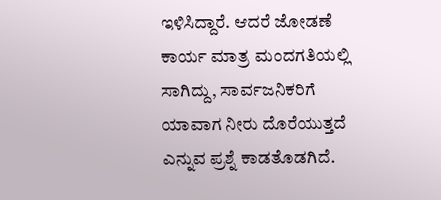ಇಳಿಸಿದ್ದಾರೆ. ಆದರೆ ಜೋಡಣೆ ಕಾರ್ಯ ಮಾತ್ರ ಮಂದಗತಿಯಲ್ಲಿ ಸಾಗಿದ್ದು, ಸಾರ್ವಜನಿಕರಿಗೆ ಯಾವಾಗ ನೀರು ದೊರೆಯುತ್ತದೆ ಎನ್ನುವ ಪ್ರಶ್ನೆ ಕಾಡತೊಡಗಿದೆ.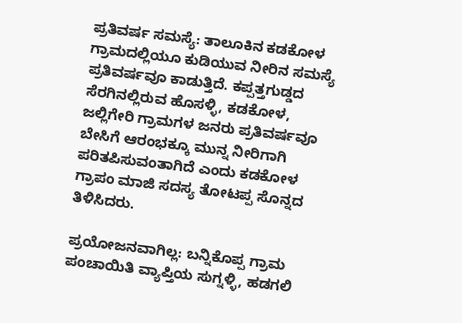ಪ್ರತಿವರ್ಷ ಸಮಸ್ಯೆ: ತಾಲೂಕಿನ ಕಡಕೋಳ ಗ್ರಾಮದಲ್ಲಿಯೂ ಕುಡಿಯುವ ನೀರಿನ ಸಮಸ್ಯೆ ಪ್ರತಿವರ್ಷವೂ ಕಾಡುತ್ತಿದೆ. ಕಪ್ಪತ್ತಗುಡ್ಡದ ಸೆರಗಿನಲ್ಲಿರುವ ಹೊಸಳ್ಳಿ, ಕಡಕೋಳ, ಜಲ್ಲಿಗೇರಿ ಗ್ರಾಮಗಳ ಜನರು ಪ್ರತಿವರ್ಷವೂ ಬೇಸಿಗೆ ಆರಂಭಕ್ಕೂ ಮುನ್ನ ನೀರಿಗಾಗಿ ಪರಿತಪಿಸುವಂತಾಗಿದೆ ಎಂದು ಕಡಕೋಳ ಗ್ರಾಪಂ ಮಾಜಿ ಸದಸ್ಯ ತೋಟಪ್ಪ ಸೊನ್ನದ ತಿಳಿಸಿದರು.

ಪ್ರಯೋಜನವಾಗಿಲ್ಲ: ಬನ್ನಿಕೊಪ್ಪ ಗ್ರಾಮ ಪಂಚಾಯಿತಿ ವ್ಯಾಪ್ತಿಯ ಸುಗ್ನಳ್ಳಿ, ಹಡಗಲಿ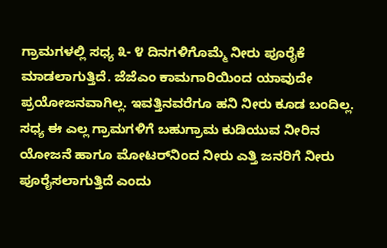ಗ್ರಾಮಗಳಲ್ಲಿ ಸಧ್ಯ ೩- ೪ ದಿನಗಳಿಗೊಮ್ಮೆ ನೀರು ಪೂರೈಕೆ ಮಾಡಲಾಗುತ್ತಿದೆ. ಜೆಜೆಎಂ ಕಾಮಗಾರಿಯಿಂದ ಯಾವುದೇ ಪ್ರಯೋಜನವಾಗಿಲ್ಲ. ಇವತ್ತಿನವರೆಗೂ ಹನಿ ನೀರು ಕೂಡ ಬಂದಿಲ್ಲ. ಸಧ್ಯ ಈ ಎಲ್ಲ ಗ್ರಾಮಗಳಿಗೆ ಬಹುಗ್ರಾಮ ಕುಡಿಯುವ ನೀರಿನ ಯೋಜನೆ ಹಾಗೂ ಮೋಟರ್‌ನಿಂದ ನೀರು ಎತ್ತಿ ಜನರಿಗೆ ನೀರು ಪೂರೈಸಲಾಗುತ್ತಿದೆ ಎಂದು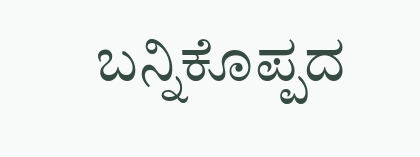ಬನ್ನಿಕೊಪ್ಪದ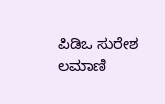ಪಿಡಿಒ ಸುರೇಶ ಲಮಾಣಿ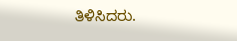ತಿಳಿಸಿದರು.